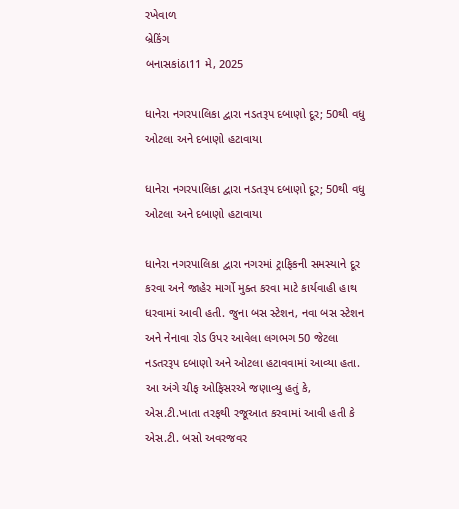રખેવાળ
બ્રેકિંગ
બનાસકાંઠા11 મે, 2025

ધાનેરા નગરપાલિકા દ્વારા નડતરૂપ દબાણો દૂર; 50થી વધુ ઓટલા અને દબાણો હટાવાયા

ધાનેરા નગરપાલિકા દ્વારા નડતરૂપ દબાણો દૂર; 50થી વધુ ઓટલા અને દબાણો હટાવાયા

ધાનેરા નગરપાલિકા દ્વારા નગરમાં ટ્રાફિકની સમસ્યાને દૂર કરવા અને જાહેર માર્ગો મુક્ત કરવા માટે કાર્યવાહી હાથ ધરવામાં આવી હતી. જુના બસ સ્ટેશન, નવા બસ સ્ટેશન અને નેનાવા રોડ ઉપર આવેલા લગભગ 50 જેટલા નડતરરૂપ દબાણો અને ઓટલા હટાવવામાં આવ્યા હતા. આ અંગે ચીફ ઓફિસરએ જણાવ્યુ હતું કે, એસ.ટી.ખાતા તરફથી રજૂઆત કરવામાં આવી હતી કે એસ.ટી. બસો અવરજવર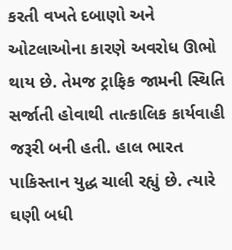કરતી વખતે દબાણો અને ઓટલાઓના કારણે અવરોધ ઊભો થાય છે. તેમજ ટ્રાફિક જામની સ્થિતિ સર્જાતી હોવાથી તાત્કાલિક કાર્યવાહી જરૂરી બની હતી. હાલ ભારત પાકિસ્તાન યુદ્ધ ચાલી રહ્યું છે. ત્યારે ઘણી બધી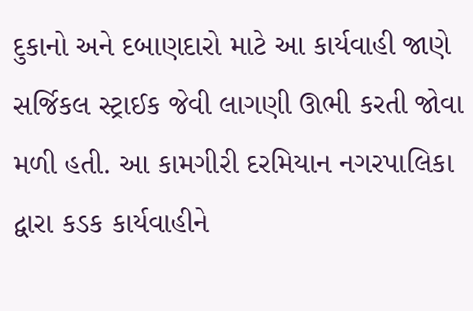દુકાનો અને દબાણદારો માટે આ કાર્યવાહી જાણે સર્જિકલ સ્ટ્રાઈક જેવી લાગણી ઊભી કરતી જોવા મળી હતી. આ કામગીરી દરમિયાન નગરપાલિકા દ્વારા કડક કાર્યવાહીને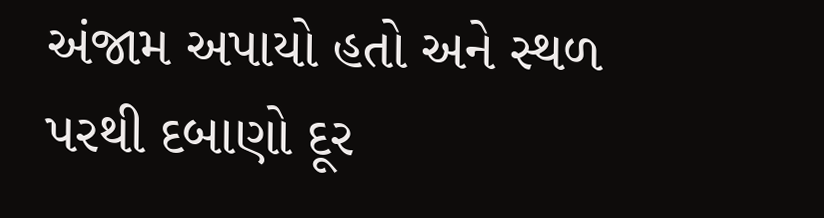અંજામ અપાયો હતો અને સ્થળ પરથી દબાણો દૂર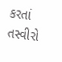કરતાં તસ્વીરો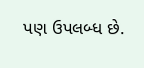પણ ઉપલબ્ધ છે.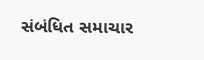સંબંધિત સમાચાર